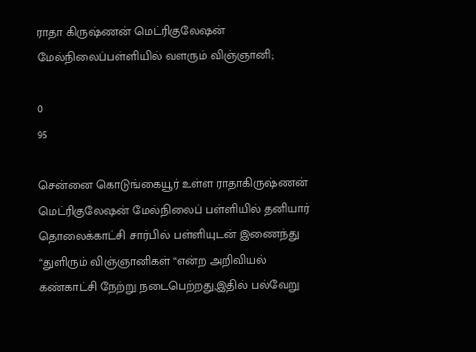ராதா கிருஷ்ணன் மெட்ரிகுலேஷன் மேல்நிலைப்பள்ளியில் வளரும் விஞ்ஞானி;

0
95

சென்னை கொடுங்கையூர் உள்ள ராதாகிருஷ்ணன் மெட்ரிகுலேஷன் மேல்நிலைப் பள்ளியில் தனியார் தொலைக்காட்சி சார்பில் பள்ளியுடன் இணைந்து “துளிரும் விஞ்ஞானிகள் “என்ற அறிவியல் கண்காட்சி நேற்று நடைபெற்றது,இதில் பல்வேறு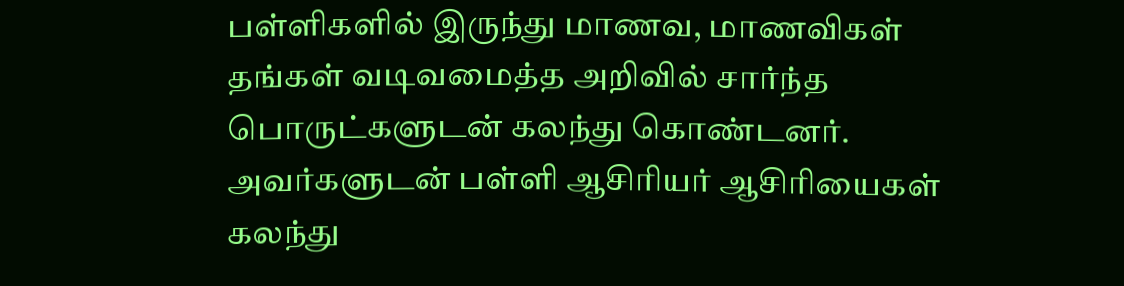பள்ளிகளில் இருந்து மாணவ, மாணவிகள் தங்கள் வடிவமைத்த அறிவில் சார்ந்த பொருட்களுடன் கலந்து கொண்டனர். அவர்களுடன் பள்ளி ஆசிரியர் ஆசிரியைகள் கலந்து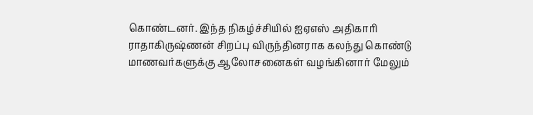கொண்டனர். இந்த நிகழ்ச்சியில் ஐஏஎஸ் அதிகாரி ராதாகிருஷ்ணன் சிறப்பு விருந்தினராக கலந்து கொண்டு மாணவர்களுக்கு ஆலோசனைகள் வழங்கினார் மேலும்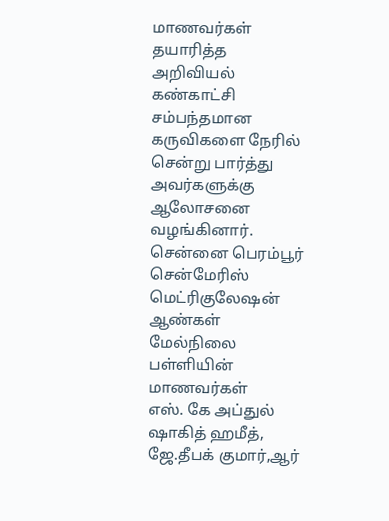மாணவர்கள் தயாரித்த அறிவியல் கண்காட்சி சம்பந்தமான கருவிகளை நேரில் சென்று பார்த்து அவர்களுக்கு ஆலோசனை வழங்கினார். சென்னை பெரம்பூர் சென்மேரிஸ் மெட்ரிகுலேஷன் ஆண்கள் மேல்நிலை பள்ளியின் மாணவர்கள்
எஸ். கே அப்துல் ஷாகித் ஹமீத், ஜே.தீபக் குமார்,ஆர்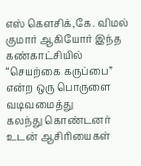எஸ் கெளசிக்,கே. விமல் குமார் ஆகியோர் இந்த கண்காட்சியில் “செயற்கை கருப்பை” என்ற ஒரு பொருளை வடிவமைத்து
கலந்து கொண்டனர் உடன் ஆசிரியைகள்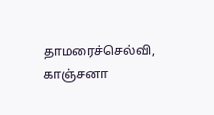தாமரைச்செல்வி, காஞ்சனா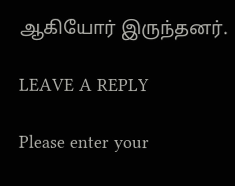ஆகியோர் இருந்தனர்.

LEAVE A REPLY

Please enter your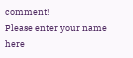comment!
Please enter your name here